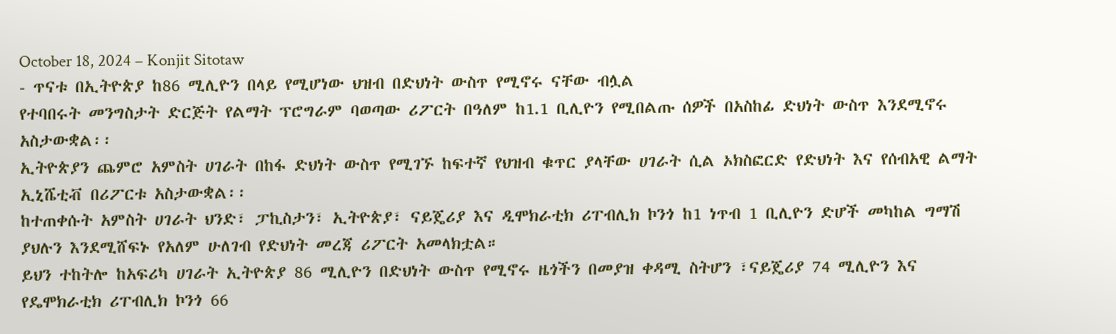October 18, 2024 – Konjit Sitotaw
- ጥናቱ በኢትዮጵያ ከ86 ሚሊዮን በላይ የሚሆነው ህዝብ በድህነት ውስጥ የሚኖሩ ናቸው ብሏል
የተባበሩት መንግስታት ድርጅት የልማት ፕሮግራም ባወጣው ሪፖርት በዓለም ከ1.1 ቢሊዮን የሚበልጡ ሰዎች በአስከፊ ድህነት ውስጥ እንደሚኖሩ አስታውቋል፡፡
ኢትዮጵያን ጨምሮ አምስት ሀገራት በከፋ ድህነት ውስጥ የሚገኙ ከፍተኛ የህዝብ ቁጥር ያላቸው ሀገራት ሲል ኦክስፎርድ የድህነት እና የሰብአዊ ልማት ኢኒሼቲቭ በሪፖርቱ አስታውቋል፡፡
ከተጠቀሱት አምስት ሀገራት ህንድ፣ ፓኪስታን፣ ኢትዮጵያ፣ ናይጄሪያ እና ዲሞክራቲክ ሪፐብሊክ ኮንጎ ከ1 ነጥብ 1 ቢሊዮን ድሆች መካከል ግማሽ ያህሉን እንደሚሸፍኑ የአለም ሁለገብ የድህነት መረጃ ሪፖርት አመላክቷል።
ይህን ተከትሎ ከአፍሪካ ሀገራት ኢትዮጵያ 86 ሚሊዮን በድህነት ውስጥ የሚኖሩ ዜጎችን በመያዝ ቀዳሚ ስትሆን ፣ናይጄሪያ 74 ሚሊዮን እና የዴሞክራቲክ ሪፐብሊክ ኮንጎ 66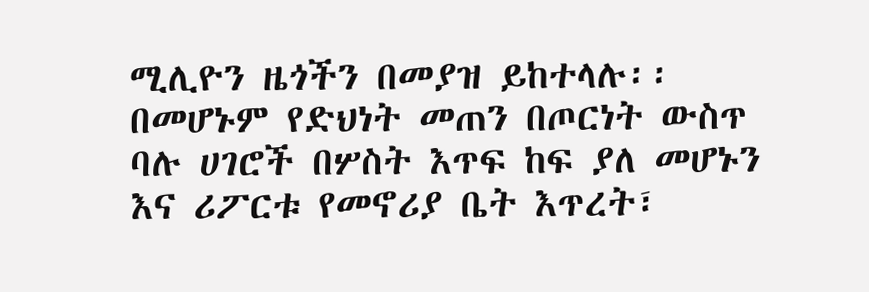ሚሊዮን ዜጎችን በመያዝ ይከተላሉ፡፡
በመሆኑም የድህነት መጠን በጦርነት ውስጥ ባሉ ሀገሮች በሦስት እጥፍ ከፍ ያለ መሆኑን እና ሪፖርቱ የመኖሪያ ቤት እጥረት፣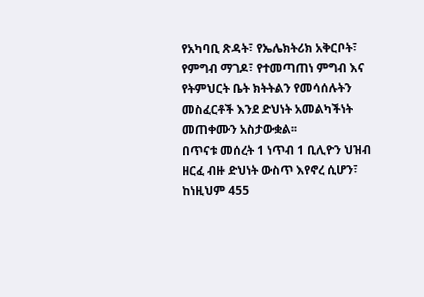የአካባቢ ጽዳት፣ የኤሌክትሪክ አቅርቦት፣ የምግብ ማገዶ፣ የተመጣጠነ ምግብ እና የትምህርት ቤት ክትትልን የመሳሰሉትን መስፈርቶች እንደ ድህነት አመልካችነት መጠቀሙን አስታውቋል፡፡
በጥናቱ መሰረት 1 ነጥብ 1 ቢሊዮን ህዝብ ዘርፈ ብዙ ድህነት ውስጥ እየኖረ ሲሆን፣ ከነዚህም 455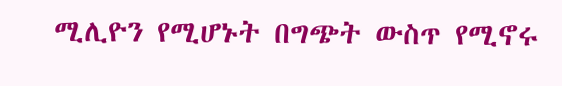ሚሊዮን የሚሆኑት በግጭት ውስጥ የሚኖሩ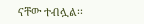ናቸው ተብሏል፡፡